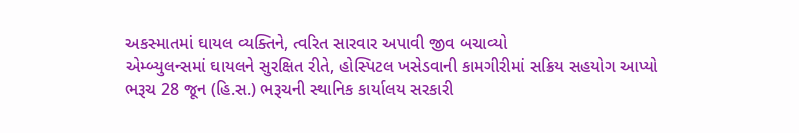અકસ્માતમાં ઘાયલ વ્યક્તિને, ત્વરિત સારવાર અપાવી જીવ બચાવ્યો
એમ્બ્યુલન્સમાં ઘાયલને સુરક્ષિત રીતે, હોસ્પિટલ ખસેડવાની કામગીરીમાં સક્રિય સહયોગ આપ્યો
ભરૂચ 28 જૂન (હિ.સ.) ભરૂચની સ્થાનિક કાર્યાલય સરકારી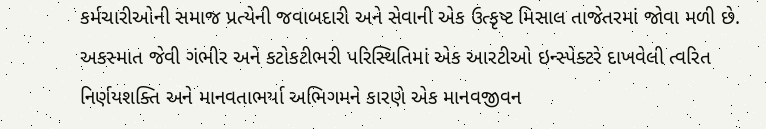કર્મચારીઓની સમાજ પ્રત્યેની જવાબદારી અને સેવાની એક ઉત્કૃષ્ટ મિસાલ તાજેતરમાં જોવા મળી છે. અકસ્માત જેવી ગંભીર અને કટોકટીભરી પરિસ્થિતિમાં એક આરટીઓ ઇન્સ્પેક્ટરે દાખવેલી ત્વરિત નિર્ણયશક્તિ અને માનવતાભર્યા અભિગમને કારણે એક માનવજીવન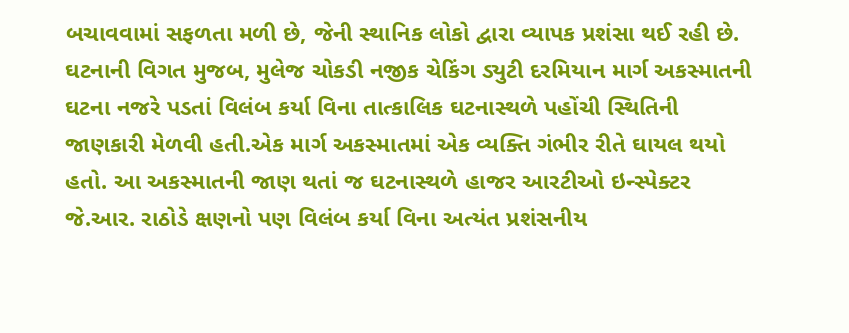બચાવવામાં સફળતા મળી છે, જેની સ્થાનિક લોકો દ્વારા વ્યાપક પ્રશંસા થઈ રહી છે.
ઘટનાની વિગત મુજબ, મુલેજ ચોકડી નજીક ચેકિંગ ડ્યુટી દરમિયાન માર્ગ અકસ્માતની ઘટના નજરે પડતાં વિલંબ કર્યા વિના તાત્કાલિક ઘટનાસ્થળે પહોંચી સ્થિતિની જાણકારી મેળવી હતી.એક માર્ગ અકસ્માતમાં એક વ્યક્તિ ગંભીર રીતે ઘાયલ થયો હતો. આ અકસ્માતની જાણ થતાં જ ઘટનાસ્થળે હાજર આરટીઓ ઇન્સ્પેક્ટર જે.આર. રાઠોડે ક્ષણનો પણ વિલંબ કર્યા વિના અત્યંત પ્રશંસનીય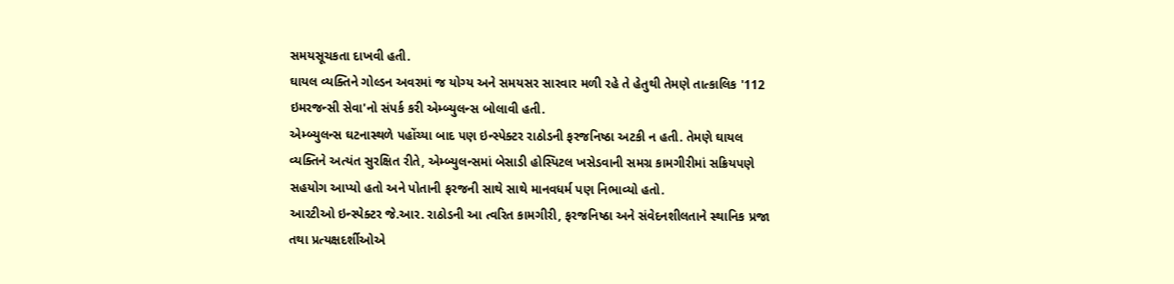સમયસૂચકતા દાખવી હતી.
ઘાયલ વ્યક્તિને ગોલ્ડન અવરમાં જ યોગ્ય અને સમયસર સારવાર મળી રહે તે હેતુથી તેમણે તાત્કાલિક '112 ઇમરજન્સી સેવા'નો સંપર્ક કરી એમ્બ્યુલન્સ બોલાવી હતી.
એમ્બ્યુલન્સ ઘટનાસ્થળે પહોંચ્યા બાદ પણ ઇન્સ્પેક્ટર રાઠોડની ફરજનિષ્ઠા અટકી ન હતી. તેમણે ઘાયલ વ્યક્તિને અત્યંત સુરક્ષિત રીતે, એમ્બ્યુલન્સમાં બેસાડી હોસ્પિટલ ખસેડવાની સમગ્ર કામગીરીમાં સક્રિયપણે સહયોગ આપ્યો હતો અને પોતાની ફરજની સાથે સાથે માનવધર્મ પણ નિભાવ્યો હતો.
આરટીઓ ઇન્સ્પેક્ટર જે.આર. રાઠોડની આ ત્વરિત કામગીરી, ફરજનિષ્ઠા અને સંવેદનશીલતાને સ્થાનિક પ્રજા તથા પ્રત્યક્ષદર્શીઓએ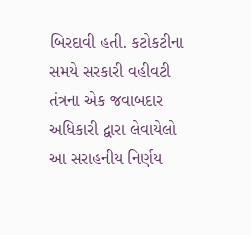બિરદાવી હતી. કટોકટીના સમયે સરકારી વહીવટી તંત્રના એક જવાબદાર અધિકારી દ્વારા લેવાયેલો આ સરાહનીય નિર્ણય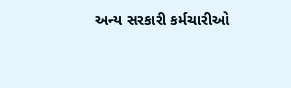અન્ય સરકારી કર્મચારીઓ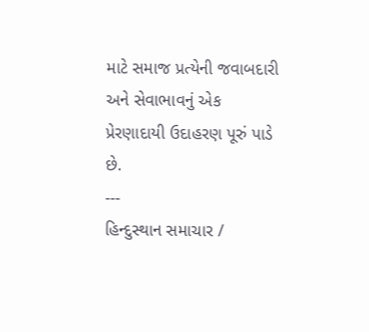માટે સમાજ પ્રત્યેની જવાબદારી અને સેવાભાવનું એક પ્રેરણાદાયી ઉદાહરણ પૂરું પાડે છે.
---
હિન્દુસ્થાન સમાચાર /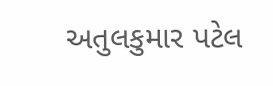અતુલકુમાર પટેલ